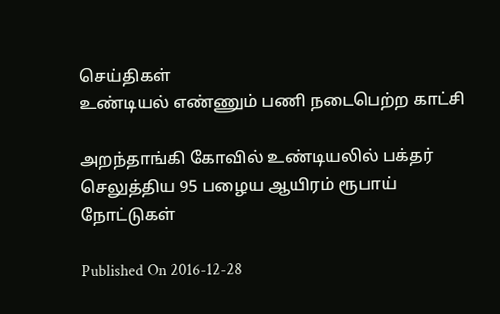செய்திகள்
உண்டியல் எண்ணும் பணி நடைபெற்ற காட்சி

அறந்தாங்கி கோவில் உண்டியலில் பக்தர் செலுத்திய 95 பழைய ஆயிரம் ரூபாய் நோட்டுகள்

Published On 2016-12-28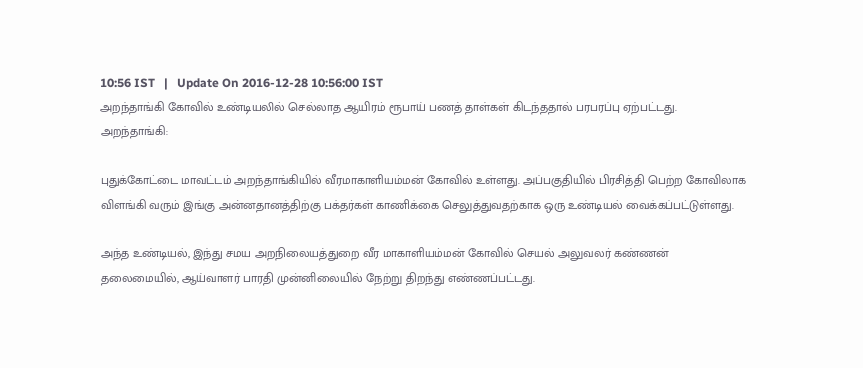10:56 IST   |   Update On 2016-12-28 10:56:00 IST
அறந்தாங்கி கோவில் உண்டியலில் செல்லாத ஆயிரம் ரூபாய் பணத் தாள்கள் கிடந்ததால் பரபரப்பு ஏற்பட்டது.
அறந்தாங்கி:

புதுக்கோட்டை மாவட்டம் அறந்தாங்கியில் வீரமாகாளியம்மன் கோவில் உள்ளது. அப்பகுதியில் பிரசித்தி பெற்ற கோவிலாக விளங்கி வரும் இங்கு அன்னதானத்திற்கு பக்தர்கள் காணிக்கை செலுத்துவதற்காக ஒரு உண்டியல் வைக்கப்பட்டுள்ளது.

அந்த உண்டியல், இந்து சமய அறநிலையத்துறை வீர மாகாளியம்மன் கோவில் செயல் அலுவலர் கண்ணன் தலைமையில், ஆய்வாளர் பாரதி முன்னிலையில் நேற்று திறந்து எண்ணப்பட்டது.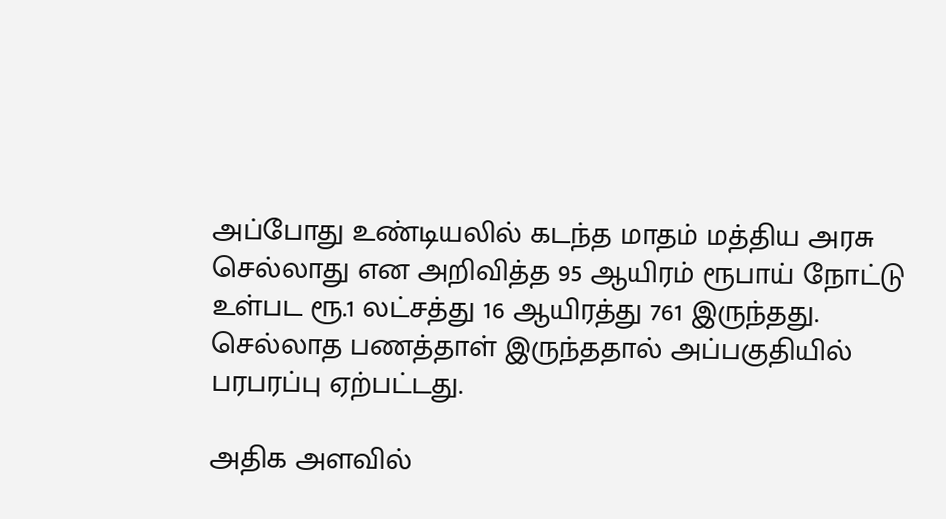அப்போது உண்டியலில் கடந்த மாதம் மத்திய அரசு செல்லாது என அறிவித்த 95 ஆயிரம் ரூபாய் நோட்டு உள்பட ரூ.1 லட்சத்து 16 ஆயிரத்து 761 இருந்தது. செல்லாத பணத்தாள் இருந்ததால் அப்பகுதியில் பரபரப்பு ஏற்பட்டது.

அதிக அளவில்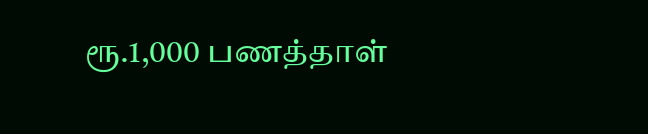ரூ.1,000 பணத்தாள்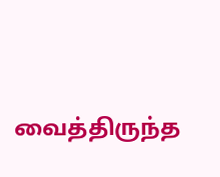வைத்திருந்த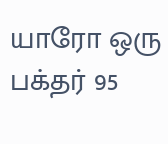யாரோ ஒரு பக்தர் 95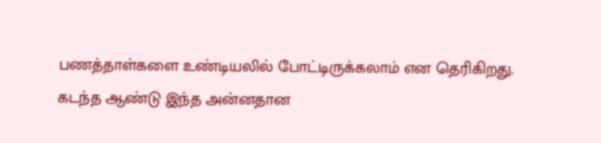பணத்தாள்களை உண்டியலில் போட்டிருக்கலாம் என தெரிகிறது. கடந்த ஆண்டு இந்த அன்னதான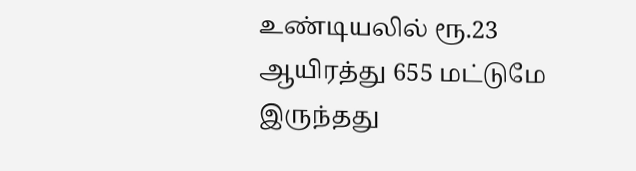உண்டியலில் ரூ.23 ஆயிரத்து 655 மட்டுமே இருந்தது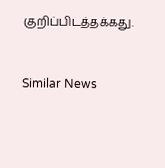குறிப்பிடத்தக்கது.


Similar News